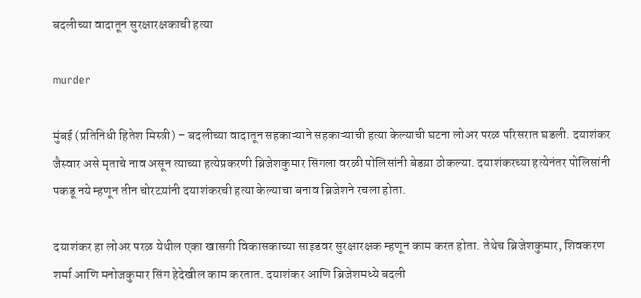बदलीच्या वादातून सुरक्षारक्षकाची हत्या

murder

मुंबई (प्रतिनिधी हितेश मिस्त्री) – बदलीच्या वादातून सहकाऱ्याने सहकाऱ्याची हत्या केल्याची घटना लोअर परळ परिसरात घडली. दयाशंकर जैस्वार असे मृताचे नाव असून त्याच्या हत्येप्रकरणी ब्रिजेशकुमार सिंगला वरळी पोलिसांनी बेडय़ा ठोकल्या. दयाशंकरच्या हत्येनंतर पोलिसांनी पकडू नये म्हणून तीन चोरटय़ांनी दयाशंकरची हत्या केल्याचा बनाव ब्रिजेशने रचला होता.

दयाशंकर हा लोअर परळ येथील एका खासगी विकासकाच्या साइडवर सुरक्षारक्षक म्हणून काम करत होता. तेथेच ब्रिजेशकुमार, शिवकरण शर्मा आणि मनोजकुमार सिंग हेदेखील काम करतात. दयाशंकर आणि ब्रिजेशमध्ये बदली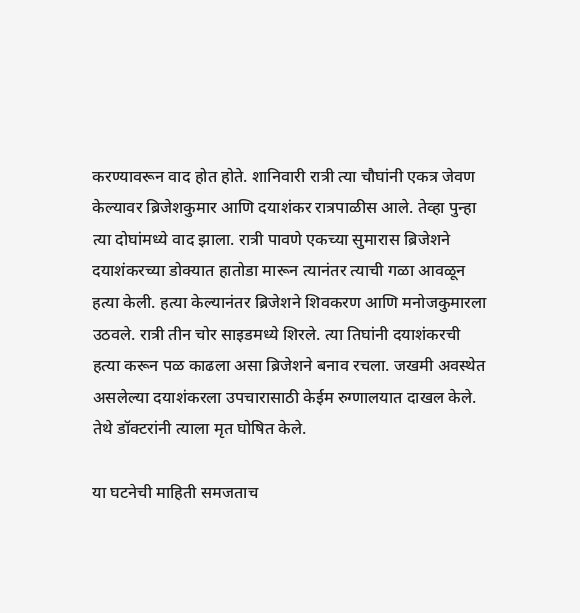करण्यावरून वाद होत होते. शानिवारी रात्री त्या चौघांनी एकत्र जेवण केल्यावर ब्रिजेशकुमार आणि दयाशंकर रात्रपाळीस आले. तेव्हा पुन्हा त्या दोघांमध्ये वाद झाला. रात्री पावणे एकच्या सुमारास ब्रिजेशने दयाशंकरच्या डोक्यात हातोडा मारून त्यानंतर त्याची गळा आवळून हत्या केली. हत्या केल्यानंतर ब्रिजेशने शिवकरण आणि मनोजकुमारला उठवले. रात्री तीन चोर साइडमध्ये शिरले. त्या तिघांनी दयाशंकरची हत्या करून पळ काढला असा ब्रिजेशने बनाव रचला. जखमी अवस्थेत असलेल्या दयाशंकरला उपचारासाठी केईम रुग्णालयात दाखल केले. तेथे डॉक्टरांनी त्याला मृत घोषित केले.

या घटनेची माहिती समजताच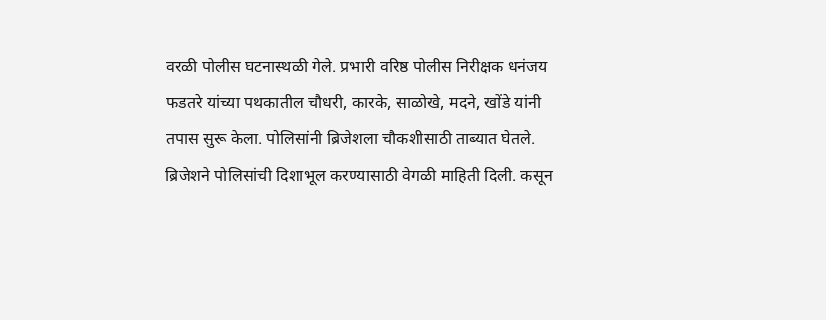वरळी पोलीस घटनास्थळी गेले. प्रभारी वरिष्ठ पोलीस निरीक्षक धनंजय फडतरे यांच्या पथकातील चौधरी, कारके, साळोखे, मदने, खोंडे यांनी तपास सुरू केला. पोलिसांनी ब्रिजेशला चौकशीसाठी ताब्यात घेतले. ब्रिजेशने पोलिसांची दिशाभूल करण्यासाठी वेगळी माहिती दिली. कसून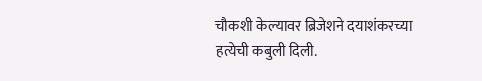चौकशी केल्यावर ब्रिजेशने दयाशंकरच्या हत्येची कबुली दिली.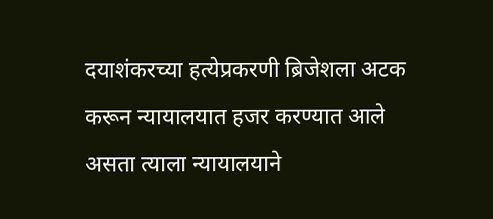दयाशंकरच्या हत्येप्रकरणी ब्रिजेशला अटक करून न्यायालयात हजर करण्यात आले असता त्याला न्यायालयाने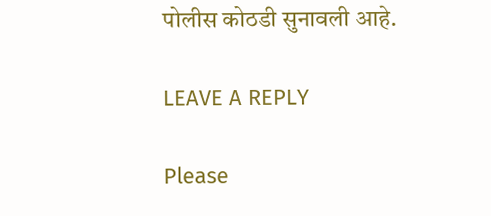पोलीस कोठडी सुनावली आहे.

LEAVE A REPLY

Please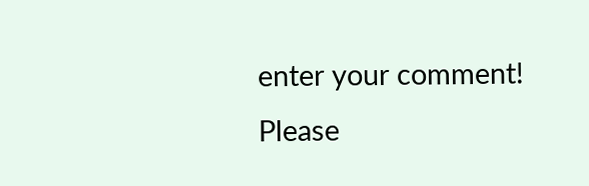enter your comment!
Please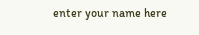enter your name here